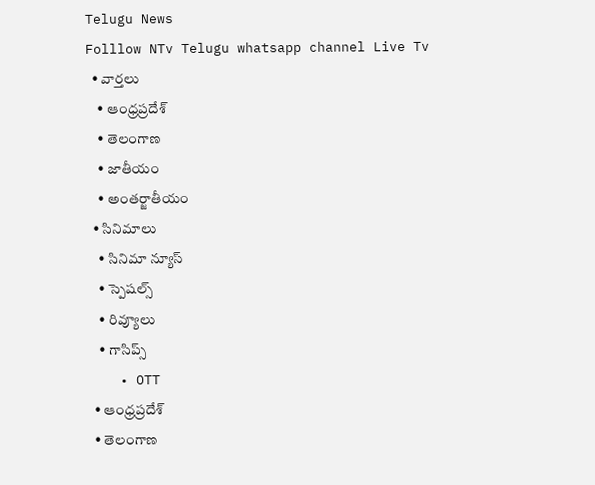Telugu News
Folllow NTv Telugu whatsapp channel Live Tv
  • వార్తలు
    • ఆంధ్రప్రదేశ్
    • తెలంగాణ
    • జాతీయం
    • అంతర్జాతీయం
  • సినిమాలు
    • సినిమా న్యూస్
    • స్పెషల్స్
    • రివ్యూలు
    • గాసిప్స్
    • OTT
  • ఆంధ్రప్రదేశ్
  • తెలంగాణ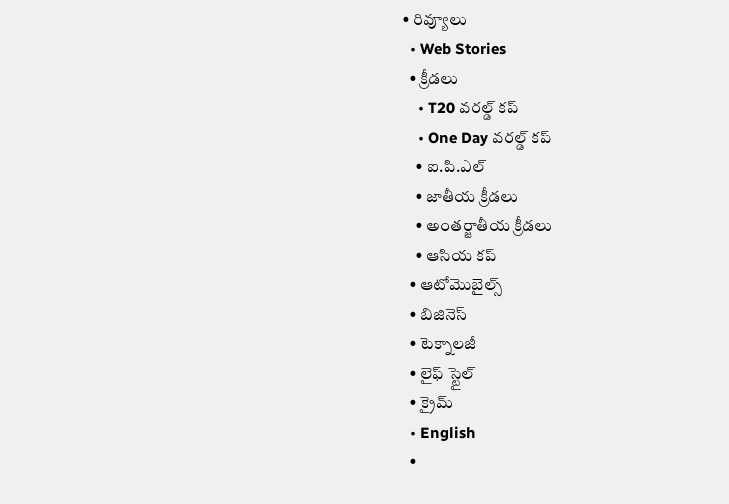• రివ్యూలు
  • Web Stories
  • క్రీడలు
    • T20 వరల్డ్ కప్
    • One Day వరల్డ్ కప్
    • ఐ.పి.ఎల్
    • జాతీయ క్రీడలు
    • అంతర్జాతీయ క్రీడలు
    • ఆసియ కప్
  • ఆటోమొబైల్స్
  • బిజినెస్‌
  • టెక్నాలజీ
  • లైఫ్ స్టైల్
  • క్రైమ్
  • English
  •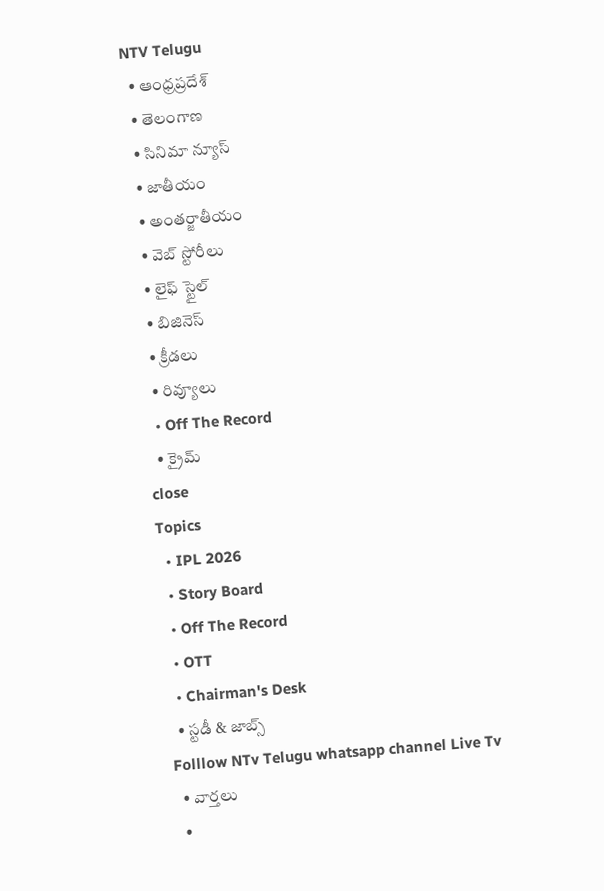NTV Telugu
  • ఆంధ్రప్రదేశ్
  • తెలంగాణ
  • సినిమా న్యూస్
  • జాతీయం
  • అంతర్జాతీయం
  • వెబ్ స్టోరీలు
  • లైఫ్ స్టైల్
  • బిజినెస్‌
  • క్రీడలు
  • రివ్యూలు
  • Off The Record
  • క్రైమ్
close
Topics
  • IPL 2026
  • Story Board
  • Off The Record
  • OTT
  • Chairman's Desk
  • స్టడీ & జాబ్స్
Folllow NTv Telugu whatsapp channel Live Tv
  • వార్తలు
  •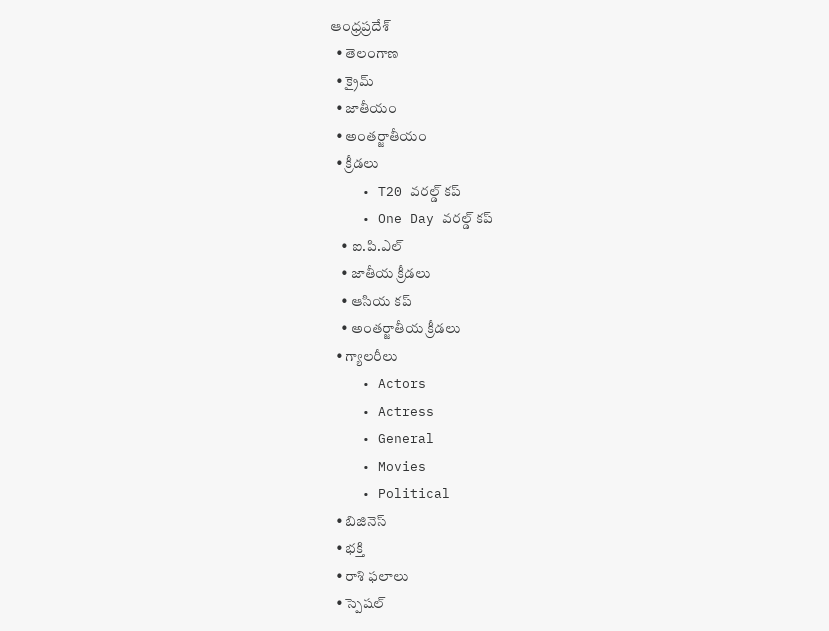ఆంధ్రప్రదేశ్
  • తెలంగాణ
  • క్రైమ్
  • జాతీయం
  • అంతర్జాతీయం
  • క్రీడలు
    • T20 వరల్డ్ కప్
    • One Day వరల్డ్ కప్
    • ఐ.పి.ఎల్
    • జాతీయ క్రీడలు
    • ఆసియ కప్
    • అంతర్జాతీయ క్రీడలు
  • గ్యాలరీలు
    • Actors
    • Actress
    • General
    • Movies
    • Political
  • బిజినెస్‌
  • భక్తి
  • రాశి ఫలాలు
  • స్పెషల్‌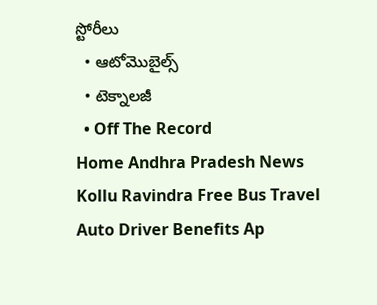స్టోరీలు
  • ఆటోమొబైల్స్
  • టెక్నాలజీ
  • Off The Record
Home Andhra Pradesh News Kollu Ravindra Free Bus Travel Auto Driver Benefits Ap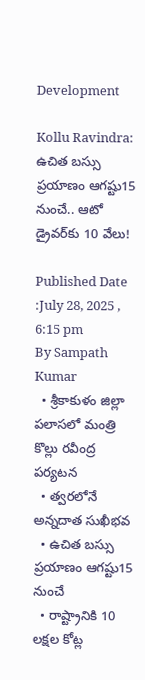Development

Kollu Ravindra: ఉచిత బస్సు ప్రయాణం ఆగష్టు15 నుంచే.. ఆటో డ్రైవర్‌కు 10 వేలు!

Published Date :July 28, 2025 , 6:15 pm
By Sampath Kumar
  • శ్రీకాకుళం జిల్లా పలాసలో మంత్రి కొల్లు రవీంద్ర పర్యటన
  • త్వరలోనే అన్నదాత సుఖీభవ
  • ఉచిత బస్సు ప్రయాణం ఆగష్టు15 నుంచే
  • రాష్ట్రానికి 10 లక్షల కోట్ల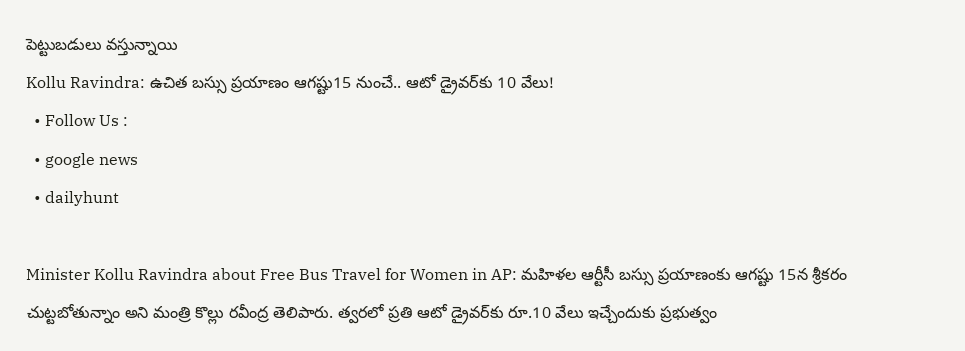పెట్టుబడులు వస్తున్నాయి
Kollu Ravindra: ఉచిత బస్సు ప్రయాణం ఆగష్టు15 నుంచే.. ఆటో డ్రైవర్‌కు 10 వేలు!
  • Follow Us :
  • google news
  • dailyhunt

Minister Kollu Ravindra about Free Bus Travel for Women in AP: మహిళల ఆర్టీసీ బస్సు ప్రయాణంకు ఆగష్టు 15న శ్రీకరం చుట్టబోతున్నాం అని మంత్రి కొల్లు రవీంద్ర తెలిపారు. త్వరలో ప్రతి ఆటో డ్రైవర్‌కు రూ.10 వేలు ఇచ్చేందుకు ప్రభుత్వం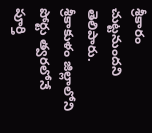శ్రీకారం చుట్టనుందని తెలిపారు. శ్రీకాకుళం జిల్లాలోని పోర్టు త్వరలోనే పూర్తి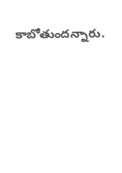కాబోతుందన్నారు.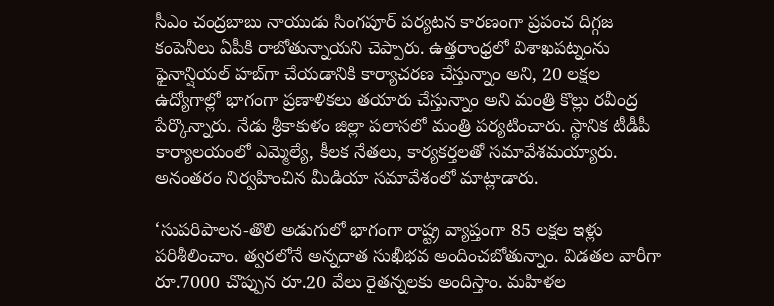సీఎం చంద్రబాబు నాయుడు సింగపూర్ పర్యటన కారణంగా ప్రపంచ దిగ్గజ కంపెనీలు ఏపీకి రాబోతున్నాయని చెప్పారు. ఉత్తరాంధ్రలో విశాఖపట్నంను ఫైనాన్షియల్ హబ్‌గా చేయడానికి కార్యాచరణ చేస్తున్నాం అని, 20 లక్షల ఉద్యోగాల్లో భాగంగా ప్రణాళికలు తయారు చేస్తున్నాం అని మంత్రి కొల్లు రవీంద్ర పేర్కొన్నారు. నేడు శ్రీకాకుళం జిల్లా పలాసలో మంత్రి పర్యటించారు. స్థానిక టీడీపీ కార్యాలయంలో ఎమ్మెల్యే, కీలక నేతలు, కార్యకర్తలతో సమావేశమయ్యారు. అనంతరం నిర్వహించిన మీడియా సమావేశంలో మాట్లాడారు.

‘సుపరిపాలన-తొలి అడుగులో భాగంగా రాష్ట్ర వ్యాప్తంగా 85 లక్షల ఇళ్లు పరిశీలించాం. త్వరలోనే అన్నదాత సుఖీభవ అందించబోతున్నాం. విడతల వారీగా రూ.7000 చొప్పున రూ.20 వేలు రైతన్నలకు అందిస్తాం. మహిళల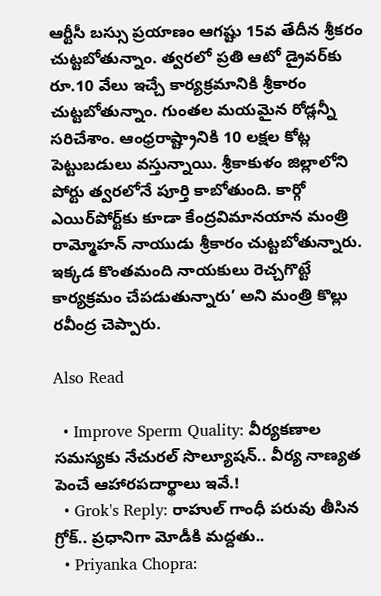ఆర్టీసీ బస్సు ప్రయాణం ఆగష్టు 15వ తేదీన శ్రీకరం చుట్టబోతున్నాం. త్వరలో ప్రతి ఆటో డ్రైవర్‌కు రూ.10 వేలు ఇచ్చే కార్యక్రమానికి శ్రీకారం చుట్టబోతున్నాం. గుంతల మయమైన రోడ్లన్నీ సరిచేశాం. ఆంధ్రరాష్ట్రానికి 10 లక్షల కోట్ల పెట్టుబడులు వస్తున్నాయి. శ్రీకాకుళం జిల్లాలోని పోర్టు త్వరలోనే పూర్తి కాబోతుంది. కార్గో ఎయిర్‌పోర్ట్‌కు కూడా కేంద్రవిమానయాన మంత్రి రామ్మోహన్ నాయుడు శ్రీకారం చుట్టబోతున్నారు. ఇక్కడ కొంతమంది నాయకులు రెచ్చగొట్టే కార్యక్రమం చేపడుతున్నారు’ అని మంత్రి కొల్లు రవీంద్ర చెప్పారు.

Also Read

  • Improve Sperm Quality: వీర్యకణాల సమస్యకు నేచురల్ సొల్యూషన్.. వీర్య నాణ్యత పెంచే ఆహారపదార్థాలు ఇవే.!
  • Grok's Reply: రాహుల్ గాంధీ పరువు తీసిన గ్రోక్.. ప్రధానిగా మోడీకి మద్దతు..
  • Priyanka Chopra: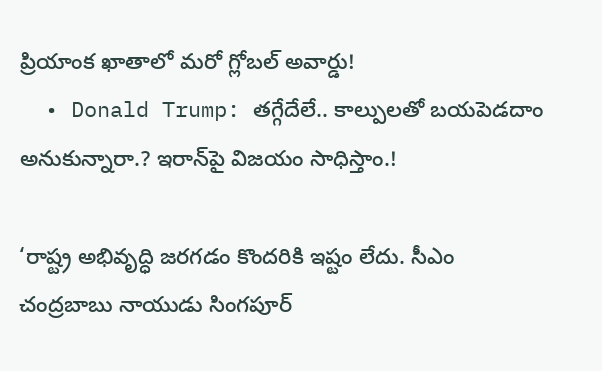ప్రియాంక ఖాతాలో మరో గ్లోబల్ అవార్డు!
  • Donald Trump: తగ్గేదేలే.. కాల్పులతో బయపెడదాం అనుకున్నారా.? ఇరాన్‌పై విజయం సాధిస్తాం.!

‘రాష్ట్ర అభివృద్ధి జరగడం కొందరికి ఇష్టం లేదు. సీఎం చంద్రబాబు నాయుడు సింగపూర్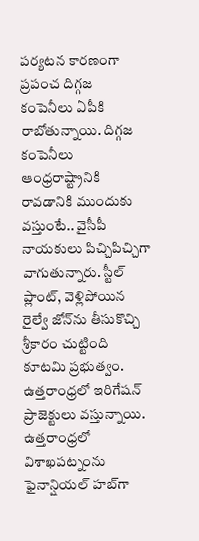పర్యటన కారణంగా ప్రపంచ దిగ్గజ కంపెనీలు ఏపీకి రాబోతున్నాయి. దిగ్గజ కంపెనీలు ఆంధ్రరాష్ట్రానికి రావడానికి ముందుకు వస్తుంటే.. వైసీపీ నాయకులు పిచ్చిపిచ్చిగా వాగుతున్నారు. స్టీల్ ప్లాంట్, వెళ్లిపోయిన రైల్వే జోన్‌ను తీసుకొచ్చి శ్రీకారం చుట్టింది కూటమి ప్రభుత్వం. ఉత్తరాంధ్రలో ఇరిగేషన్ ప్రాజెక్టులు వస్తున్నాయి. ఉత్తరాంధ్రలో విశాఖపట్నంను ఫైనాన్షియల్ హబ్‌గా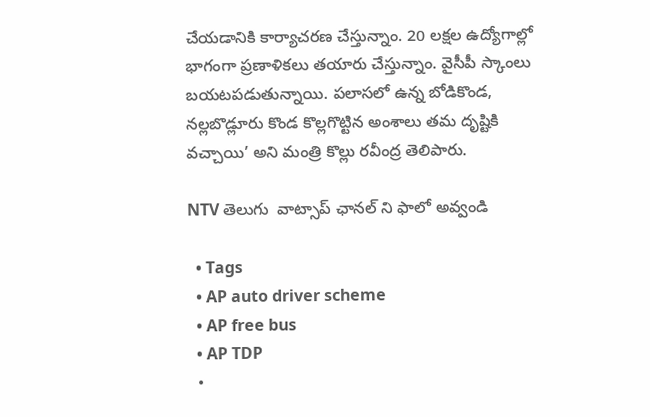చేయడానికి కార్యాచరణ చేస్తున్నాం. 20 లక్షల ఉద్యోగాల్లో భాగంగా ప్రణాళికలు తయారు చేస్తున్నాం. వైసీపీ స్కాంలు బయటపడుతున్నాయి. పలాసలో ఉన్న బోడికొండ, నల్లబొడ్లూరు కొండ కొల్లగొట్టిన అంశాలు తమ దృష్టికి వచ్చాయి’ అని మంత్రి కొల్లు రవీంద్ర తెలిపారు.

NTV తెలుగు  వాట్సాప్ ఛానల్ ని ఫాలో అవ్వండి

  • Tags
  • AP auto driver scheme
  • AP free bus
  • AP TDP
  •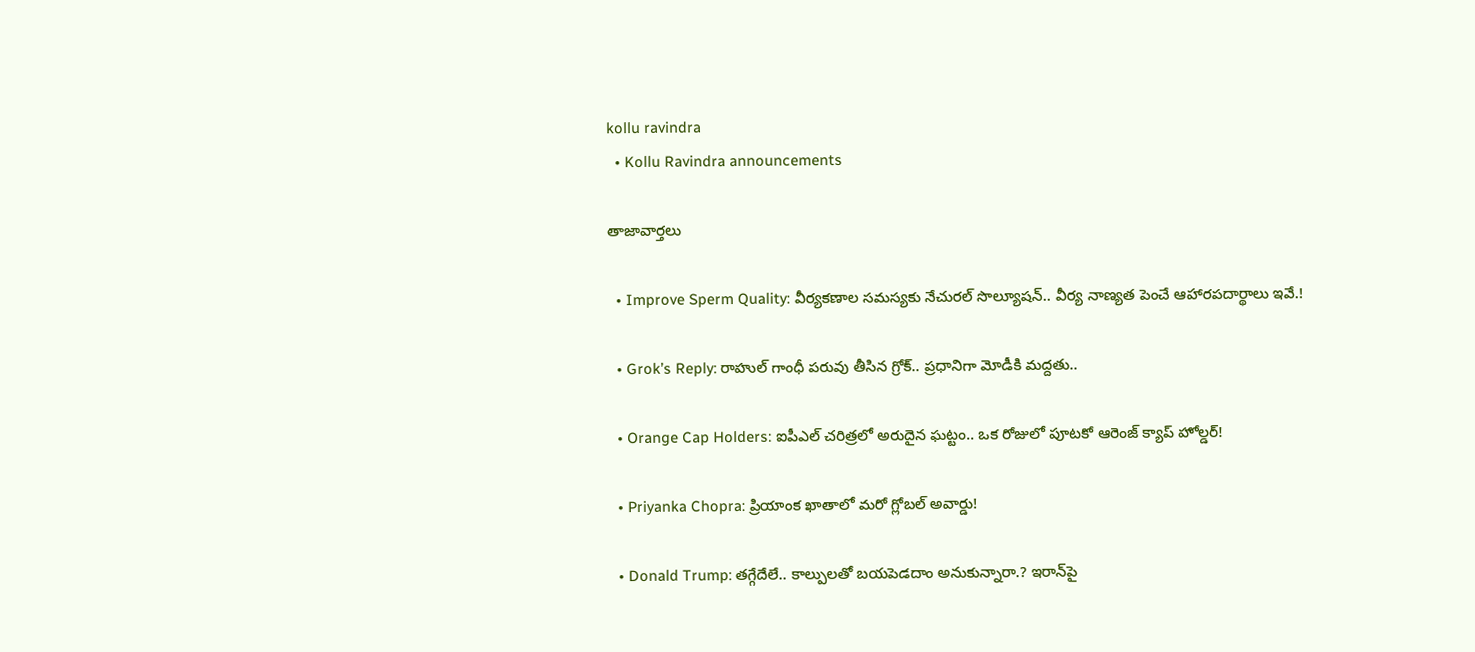kollu ravindra
  • Kollu Ravindra announcements

తాజావార్తలు

  • Improve Sperm Quality: వీర్యకణాల సమస్యకు నేచురల్ సొల్యూషన్.. వీర్య నాణ్యత పెంచే ఆహారపదార్థాలు ఇవే.!

  • Grok’s Reply: రాహుల్ గాంధీ పరువు తీసిన గ్రోక్.. ప్రధానిగా మోడీకి మద్దతు..

  • Orange Cap Holders: ఐపీఎల్ చరిత్రలో అరుదైన ఘట్టం.. ఒక రోజులో పూటకో ఆరెంజ్ క్యాప్ హోల్డర్!

  • Priyanka Chopra: ప్రియాంక ఖాతాలో మరో గ్లోబల్ అవార్డు!

  • Donald Trump: తగ్గేదేలే.. కాల్పులతో బయపెడదాం అనుకున్నారా.? ఇరాన్‌పై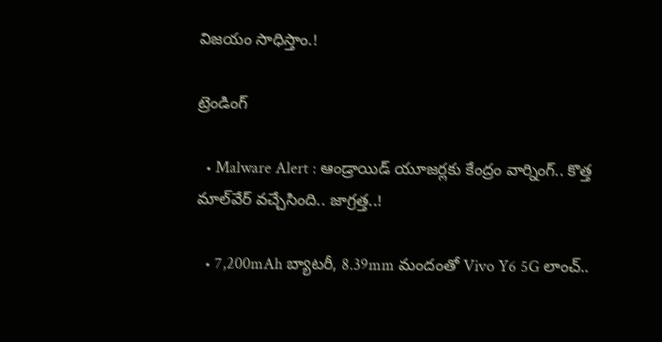విజయం సాధిస్తాం.!

ట్రెండింగ్‌

  • Malware Alert : ఆండ్రాయిడ్ యూజర్లకు కేంద్రం వార్నింగ్.. కొత్త మాల్‌వేర్ వచ్చేసింది.. జాగ్రత్త..!

  • 7,200mAh బ్యాటరీ, 8.39mm మందంతో Vivo Y6 5G లాంచ్..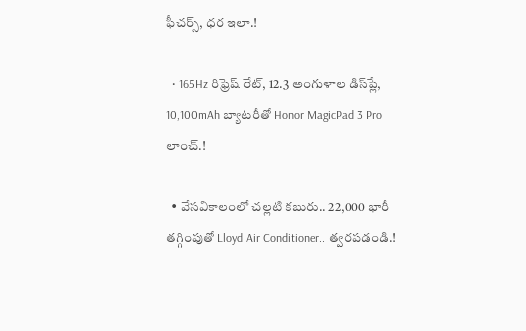ఫీచర్స్, ధర ఇలా.!

  • 165Hz రిఫ్రెష్ రేట్‌, 12.3 అంగుళాల డిస్‌ప్లే, 10,100mAh బ్యాటరీతో Honor MagicPad 3 Pro లాంచ్.!

  • వేసవికాలంలో చల్లటి కబురు.. 22,000 భారీ తగ్గింపుతో Lloyd Air Conditioner.. త్వరపడండి.!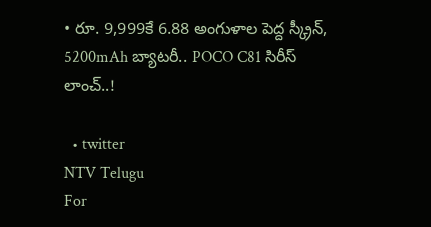• రూ. 9,999కే 6.88 అంగుళాల పెద్ద స్క్రీన్, 5200mAh బ్యాటరీ.. POCO C81 సిరీస్ లాంచ్..!

  • twitter
NTV Telugu
For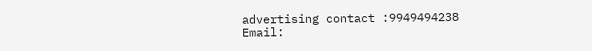advertising contact :9949494238
Email: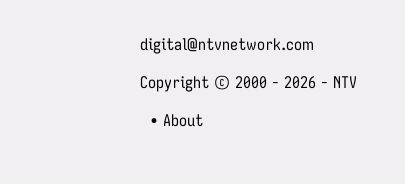digital@ntvnetwork.com

Copyright © 2000 - 2026 - NTV

  • About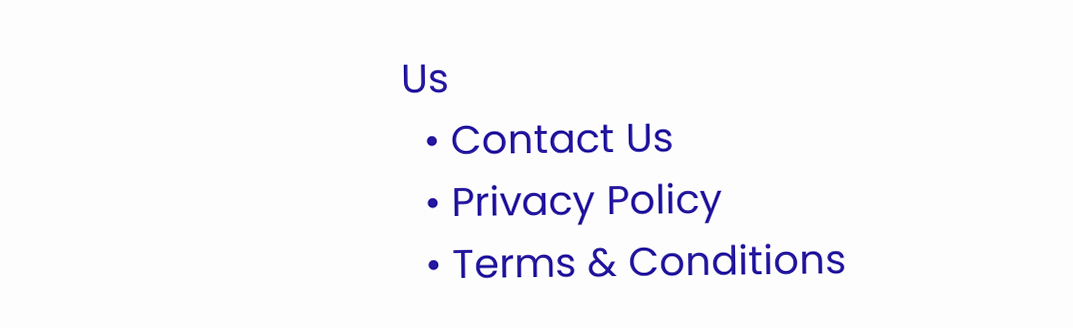Us
  • Contact Us
  • Privacy Policy
  • Terms & Conditions